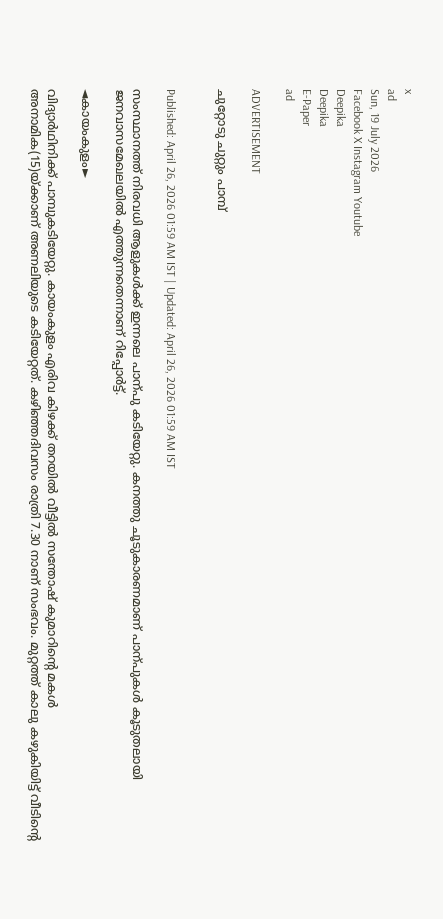x
ad
Sun, 19 July 2026
Facebook X Instagram Youtube
Deepika
Deepika
E-Paper
ad

ADVERTISEMENT

ചുറ്റോടു ചുറ്റും പാമ്പ്


Published: April 26, 2026 01:59 AM IST | Updated: April 26, 2026 01:59 AM IST

സംസ്ഥാനത്ത് നിരവധി ആളുകൾക്ക് ഇന്നലെ പാന്പു കടിയേറ്റു. കനത്തു ചൂടുകാരണമാണ് പാന്പുകൾ കൂടുതലായി ജനവാസമേഖലയിൽ എത്തുന്നതെന്നാണ് റിപ്പോർട്ട്.

◄കായംകുളം►

വിദ്യാർഥിനിക്ക് പാമ്പുകടിയേറ്റു. കായംകുളം എരിവ കിഴക്ക് തറയിൽ വീട്ടിൽ സന്തോഷ് കുമാറിന്‍റെ മകൾ അനാമിക(15)യ്ക്കാണ് അണലിയുടെ കടിയേറ്റത്. കഴിഞ്ഞദിവസം രാത്രി 7.30 നാണ് സംഭവം. മുറ്റത്ത് കാലു കഴുകിയിട്ട് വീടിന്‍റെ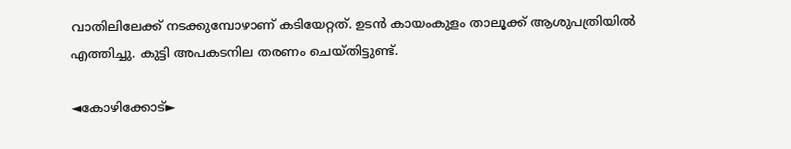വാതിലിലേക്ക് നടക്കുമ്പോഴാണ് കടിയേറ്റത്. ഉടൻ കായംകുളം താലൂക്ക് ആശുപത്രിയിൽ എത്തിച്ചു. കുട്ടി അപകടനില തരണം ചെയ്തിട്ടുണ്ട്.

◄കോഴിക്കോട്►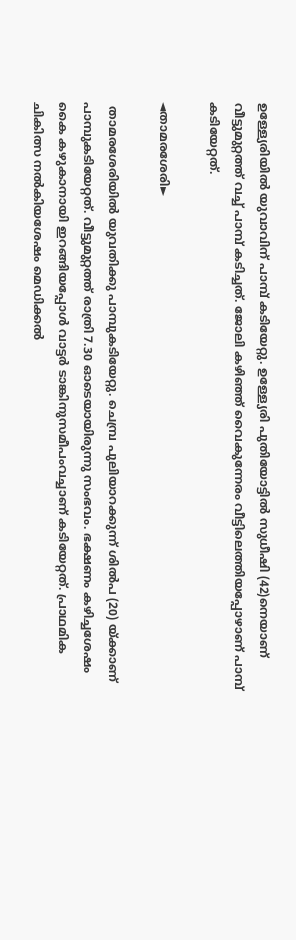ഉള്ള്യേരിയിൽ യുവാവിന് പാമ്പ് കടിയേറ്റു. ഉള്ള്യേരി പുതിയോട്ടിൽ സുധീഷി (42)നെയാണ് വീട്ടുമുറ്റത്ത് വച്ച് പാമ്പ് കടിച്ചത്. ജോലി കഴിഞ്ഞ് വൈകുന്നേരം വീട്ടിലെത്തിയപ്പോഴാണ് പാമ്പ് കടിയേറ്റത്.

◄താമരശേരി►

 താമരശേരിയില്‍ യുവതിക്കു പാമ്പുകടിയേറ്റു. ചെമ്പ്ര പുലിയാറക്കുന്ന് ശില്‍പ (20) യ്ക്കാണ് പാമ്പുകടിയേറ്റത്. വീട്ടുമുറ്റത്ത് രാത്രി 7.30 ഓടെയായിരുന്നു സംഭവം. ഭക്ഷണം കഴിച്ചശേഷം കൈ കഴുകാനായി ഇറങ്ങിയപ്പോൾ വാട്ടർ ടാങ്കിനുസമീപംവച്ചാണ് കടിയേറ്റത്. പ്രാഥമിക ചികിത്സ നൽകിയശേഷം മെഡിക്കൽ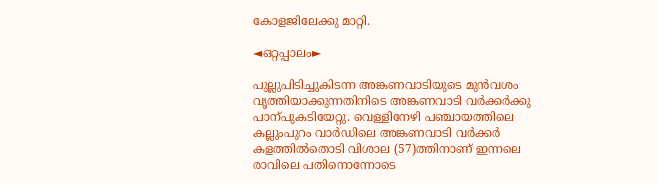കോളജിലേക്കു മാറ്റി.

◄ഒറ്റപ്പാലം►

പുല്ലുപിടിച്ചുകിടന്ന അങ്കണവാടിയുടെ മുൻവശം വൃത്തിയാക്കുന്നതിനിടെ അങ്കണവാടി വർക്കർക്കു പാന്പുകടിയേറ്റു. വെള്ളിനേഴി പഞ്ചായത്തിലെ കല്ലുംപുറം വാർഡിലെ അങ്കണവാടി വർക്കർ കളത്തിൽതൊടി വിശാല (57)ത്തിനാണ് ഇന്നലെ രാവിലെ പതിനൊന്നോടെ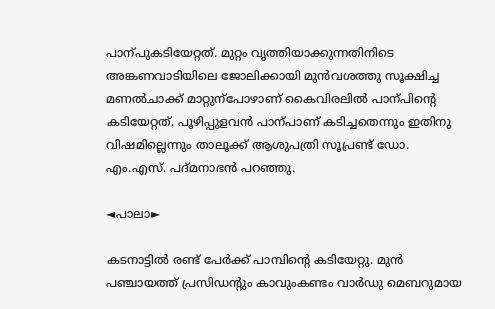പാന്പുകടിയേറ്റത്. മുറ്റം വൃത്തിയാക്കുന്നതിനിടെ അങ്കണവാടിയിലെ ജോലിക്കായി മുൻവശത്തു സൂക്ഷിച്ച മണൽചാക്ക് മാറ്റുന്പോഴാണ് കൈവിരലിൽ പാന്പിന്‍റെ കടിയേറ്റത്. പൂഴിപ്പുളവൻ പാന്പാണ് കടിച്ചതെന്നും ഇതിനു വിഷമില്ലെന്നും താലൂക്ക് ആശുപത്രി സൂപ്രണ്ട് ഡോ. എം.എസ്. പദ്മനാഭൻ പറഞ്ഞു.

◄പാലാ►

കടനാട്ടില്‍ രണ്ട് പേര്‍ക്ക് പാമ്പിന്‍റെ കടിയേറ്റു. മുന്‍ പഞ്ചായത്ത് പ്രസിഡന്‍റും കാവുംകണ്ടം വാര്‍ഡു മെബറുമായ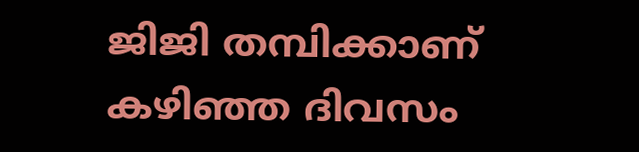ജിജി തമ്പിക്കാണ് കഴിഞ്ഞ ദിവസം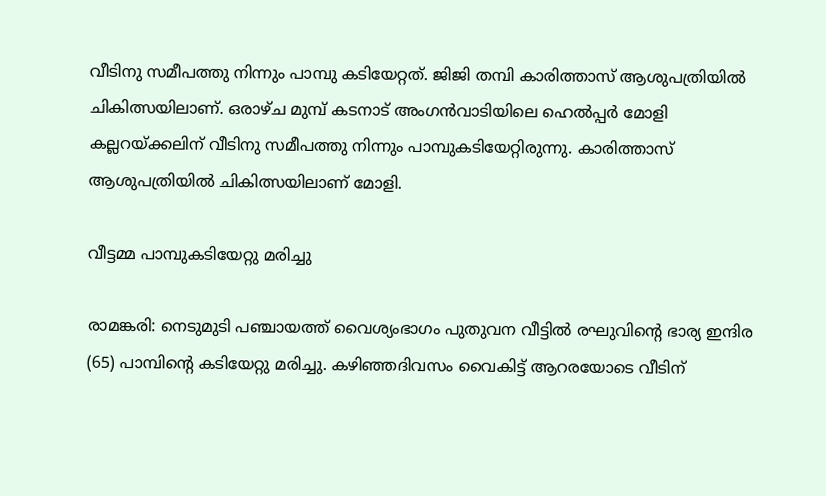വീടിനു സമീപത്തു നിന്നും പാമ്പു കടിയേറ്റത്. ജിജി തമ്പി കാരിത്താസ് ആശുപത്രിയില്‍ ചികിത്സയിലാണ്. ഒരാഴ്ച മുമ്പ് കടനാട് അംഗന്‍വാടിയിലെ ഹെല്‍പ്പര്‍ മോളി കല്ലറയ്ക്കലിന് വീടിനു സമീപത്തു നിന്നും പാമ്പുകടിയേറ്റിരുന്നു. കാരിത്താസ് ആശുപത്രിയില്‍ ചികിത്സയിലാണ് മോളി.

വീട്ടമ്മ പാമ്പുകടിയേറ്റു മരിച്ചു

രാമങ്കരി: നെടുമുടി പഞ്ചായത്ത് വൈശ്യംഭാഗം പുതുവന വീട്ടിൽ രഘുവിന്‍റെ ഭാര്യ ഇന്ദിര (65) പാമ്പിന്‍റെ കടിയേറ്റു മരിച്ചു. കഴിഞ്ഞദിവസം വൈകിട്ട് ആറരയോടെ വീടിന്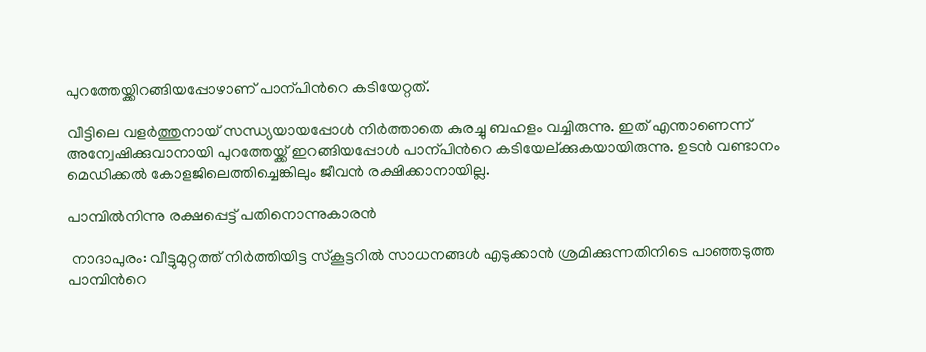പുറത്തേയ്ക്കിറങ്ങിയപ്പോഴാണ് പാന്പിന്‍റെ കടിയേറ്റത്.

വീട്ടിലെ വളർത്തുനായ് സന്ധ്യയായപ്പോൾ നിർത്താതെ കുരച്ചു ബഹളം വച്ചിരുന്നു. ഇത് എന്താണെന്ന് അന്വേഷിക്കുവാനായി പുറത്തേയ്ക്ക് ഇറങ്ങിയപ്പോൾ പാന്പിന്‍റെ കടിയേല്ക്കുകയായിരുന്നു. ഉടൻ വണ്ടാനം മെഡിക്കൽ കോളജിലെത്തിച്ചെങ്കിലും ജീവൻ രക്ഷിക്കാനായില്ല.

പാമ്പിൽനിന്നു രക്ഷപ്പെട്ട് പതിനൊന്നുകാരൻ

 നാദാപുരം: വീട്ടുമുറ്റത്ത് നിർത്തിയിട്ട സ്കൂട്ടറിൽ സാധനങ്ങൾ എടുക്കാൻ ശ്രമിക്കുന്നതിനിടെ പാഞ്ഞടുത്ത പാമ്പിന്‍റെ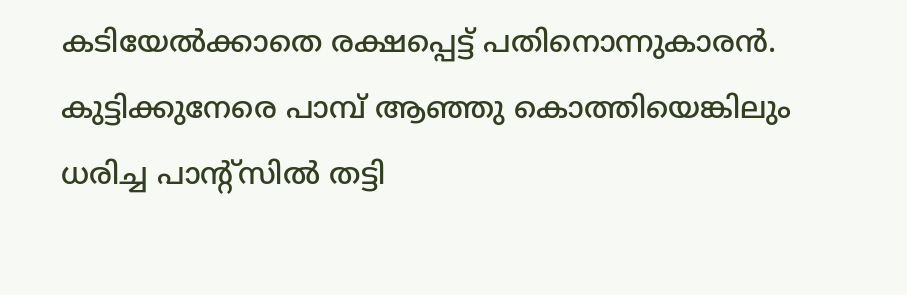കടിയേല്‍ക്കാതെ രക്ഷപ്പെട്ട് പതിനൊന്നുകാരന്‍. കുട്ടിക്കുനേരെ പാമ്പ് ആഞ്ഞു കൊത്തിയെങ്കിലും ധരിച്ച പാന്‍റ്സില്‍ തട്ടി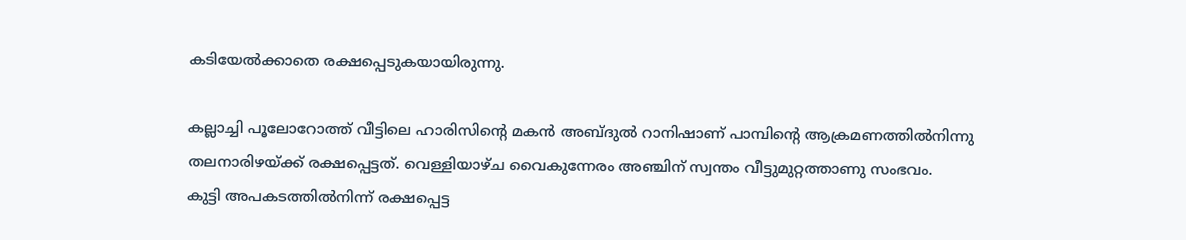കടിയേല്‍ക്കാതെ രക്ഷപ്പെടുകയായിരുന്നു.

കല്ലാച്ചി പൂലോറോത്ത് വീട്ടിലെ ഹാരിസിന്‍റെ മകൻ അബ്ദുൽ റാനിഷാണ് പാമ്പിന്‍റെ ആക്രമണത്തിൽനിന്നു തലനാരിഴയ്ക്ക് രക്ഷപ്പെട്ടത്. വെള്ളിയാഴ്ച വൈകുന്നേരം അഞ്ചിന് സ്വന്തം വീട്ടുമുറ്റത്താണു സംഭവം.
കുട്ടി അപകടത്തിൽനിന്ന് രക്ഷപ്പെട്ട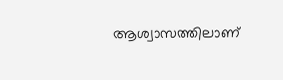ആശ്വാസത്തിലാണ്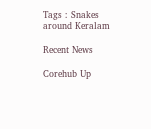Tags : Snakes around Keralam

Recent News

Corehub Up